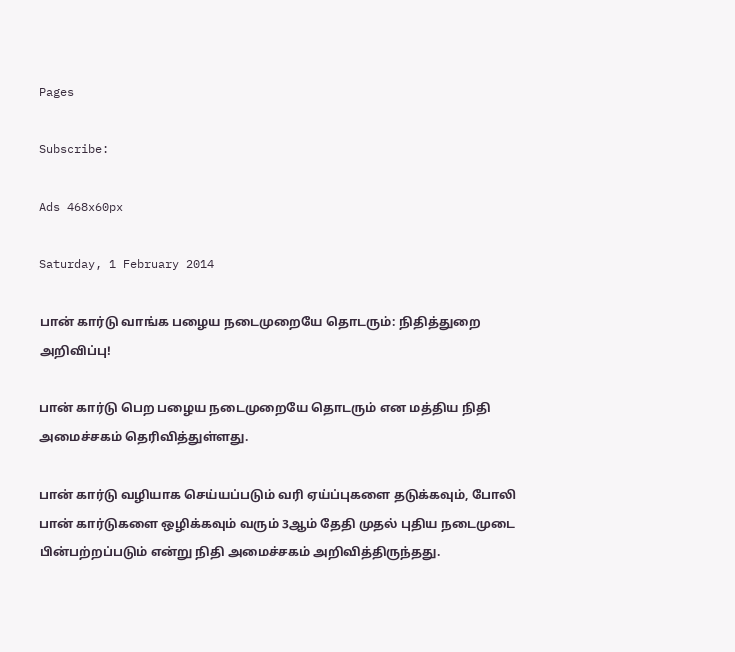Pages

Subscribe:

Ads 468x60px

Saturday, 1 February 2014

பான் கார்டு வாங்க பழைய நடைமுறையே தொடரும்: நிதித்துறை அறிவிப்பு!

பான் கார்டு பெற பழைய நடைமுறையே தொடரும் என மத்திய நிதி அமைச்சகம் தெரிவித்துள்ளது.

பான் கார்டு வழியாக செய்யப்படும் வரி ஏய்ப்புகளை தடுக்கவும், போலி பான் கார்டுகளை ஒழிக்கவும் வரும் 3ஆம் தேதி முதல் புதிய நடைமுடை பின்பற்றப்படும் என்று நிதி அமைச்சகம் அறிவித்திருந்தது.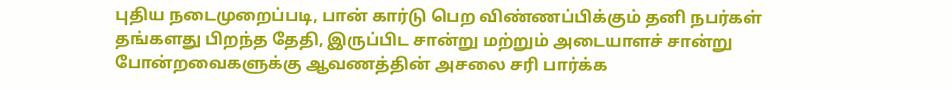புதிய நடைமுறைப்படி, பான் கார்டு பெற விண்ணப்பிக்கும் தனி நபர்கள் தங்களது பிறந்த தேதி, இருப்பிட சான்று மற்றும் அடையாளச் சான்று போன்றவைகளுக்கு ஆவணத்தின் அசலை சரி பார்க்க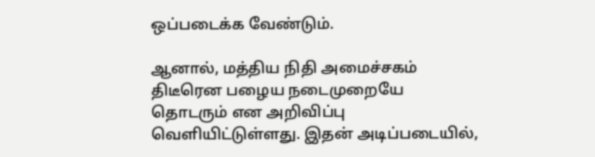ஒப்படைக்க வேண்டும்.

ஆனால், மத்திய நிதி அமைச்சகம் திடீரென பழைய நடைமுறையே தொடரும் என அறிவிப்பு வெளியிட்டுள்ளது. இதன் அடிப்படையில்,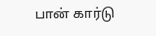பான் கார்டு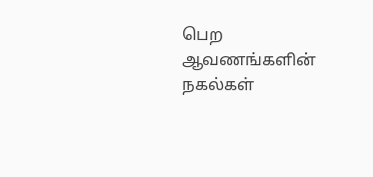பெற ஆவணங்களின் நகல்கள்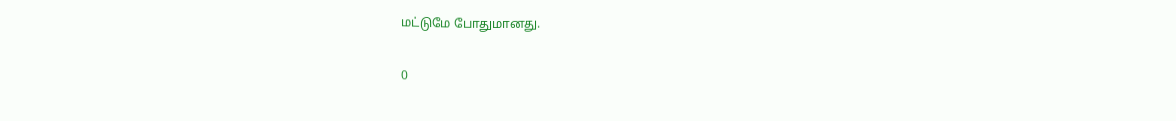மட்டுமே போதுமானது.

0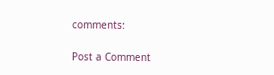comments:

Post a Comment